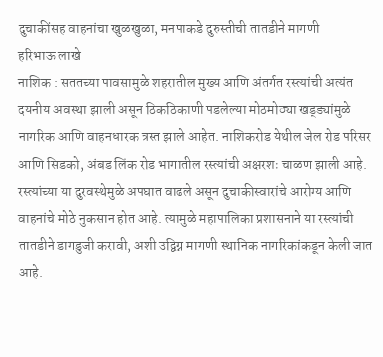दुचाकींसह वाहनांचा खुळखुळा, मनपाकडे दुरुस्तीची तातडीने मागणी
हरिभाऊ लाखे
नाशिक : सततच्या पावसामुळे शहरातील मुख्य आणि अंतर्गत रस्त्यांची अत्यंत दयनीय अवस्था झाली असून ठिकठिकाणी पडलेल्या मोठमोठ्या खड्ड्यांमुळे नागरिक आणि वाहनधारक त्रस्त झाले आहेत. नाशिकरोड येथील जेल रोड परिसर आणि सिडको, अंबड लिंक रोड भागातील रस्त्यांची अक्षरशः चाळण झाली आहे. रस्त्यांच्या या दुरवस्थेमुळे अपघात वाढले असून दुचाकीस्वारांचे आरोग्य आणि वाहनांचे मोठे नुकसान होत आहे. त्यामुळे महापालिका प्रशासनाने या रस्त्यांची तातडीने डागडुजी करावी, अशी उद्विग्न मागणी स्थानिक नागरिकांकडून केली जात आहे.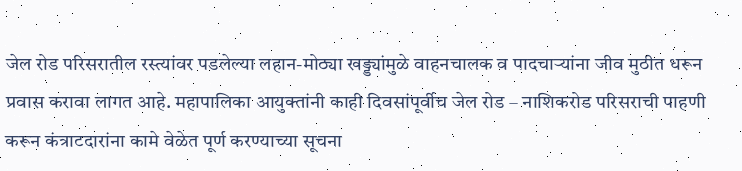जेल रोड परिसरातील रस्त्यांवर पडलेल्या लहान-मोठ्या खड्ड्यांमुळे वाहनचालक व पादचाऱ्यांना जीव मुठीत धरून प्रवास करावा लागत आहे. महापालिका आयुक्तांनी काही दिवसांपूर्वीच जेल रोड – नाशिकरोड परिसराची पाहणी करून कंत्राटदारांना कामे वेळेत पूर्ण करण्याच्या सूचना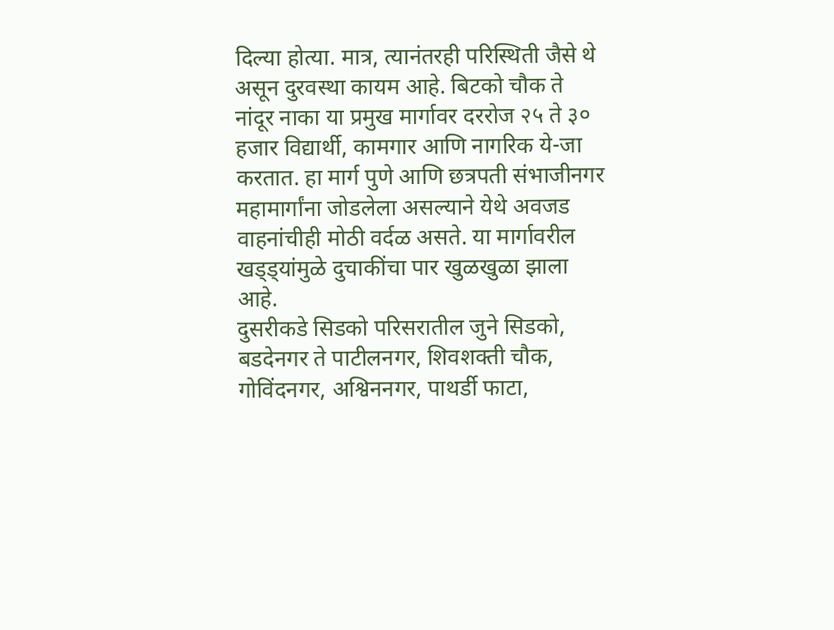दिल्या होत्या. मात्र, त्यानंतरही परिस्थिती जैसे थे असून दुरवस्था कायम आहे. बिटको चौक ते नांदूर नाका या प्रमुख मार्गावर दररोज २५ ते ३० हजार विद्यार्थी, कामगार आणि नागरिक ये-जा करतात. हा मार्ग पुणे आणि छत्रपती संभाजीनगर महामार्गांना जोडलेला असल्याने येथे अवजड वाहनांचीही मोठी वर्दळ असते. या मार्गावरील खड्ड्यांमुळे दुचाकींचा पार खुळखुळा झाला आहे.
दुसरीकडे सिडको परिसरातील जुने सिडको, बडदेनगर ते पाटीलनगर, शिवशक्ती चौक, गोविंदनगर, अश्विननगर, पाथर्डी फाटा,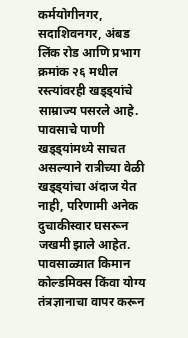कर्मयोगीनगर, सदाशिवनगर, अंबड लिंक रोड आणि प्रभाग क्रमांक २६ मधील रस्त्यांवरही खड्ड्यांचे साम्राज्य पसरले आहे. पावसाचे पाणी खड्ड्यांमध्ये साचत असल्याने रात्रीच्या वेळी खड्ड्यांचा अंदाज येत नाही, परिणामी अनेक दुचाकीस्वार घसरून जखमी झाले आहेत. पावसाळ्यात किमान कोल्डमिक्स किंवा योग्य तंत्रज्ञानाचा वापर करून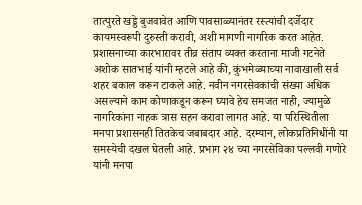तात्पुरते खड्डे बुजवावेत आणि पावसाळ्यानंतर रस्त्यांची दर्जेदार कायमस्वरूपी दुरुस्ती करावी, अशी मागणी नागरिक करत आहेत.
प्रशासनाच्या कारभारावर तीव्र संताप व्यक्त करताना माजी गटनेते अशोक सातभाई यांनी म्हटले आहे की, कुंभमेळ्याच्या नावाखाली सर्व शहर बकाल करून टाकले आहे. नवीन नगरसेवकांची संख्या अधिक असल्याने काम कोणाकडून करून घ्यावे हेच समजत नाही, ज्यामुळे नागरिकांना नाहक त्रास सहन करावा लागत आहे. या परिस्थितीला मनपा प्रशासनही तितकेच जबाबदार आहे. दरम्यान, लोकप्रतिनिधींनी या समस्येची दखल घेतली आहे. प्रभाग २४ च्या नगरसेविका पल्लवी गणोरे यांनी मनपा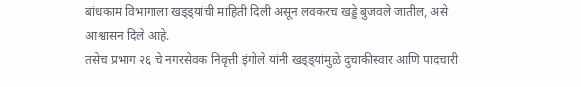बांधकाम विभागाला खड्ड्यांची माहिती दिली असून लवकरच खड्डे बुजवले जातील, असे आश्वासन दिले आहे.
तसेच प्रभाग २६ चे नगरसेवक निवृत्ती इंगोले यांनी खड्ड्यांमुळे दुचाकीस्वार आणि पादचारी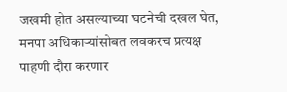जखमी होत असल्याच्या घटनेची दखल घेत, मनपा अधिकाऱ्यांसोबत लवकरच प्रत्यक्ष पाहणी दौरा करणार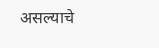असल्याचे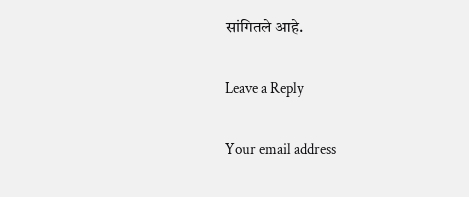सांगितले आहे.

Leave a Reply

Your email address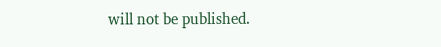will not be published.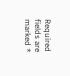Required fields are marked *